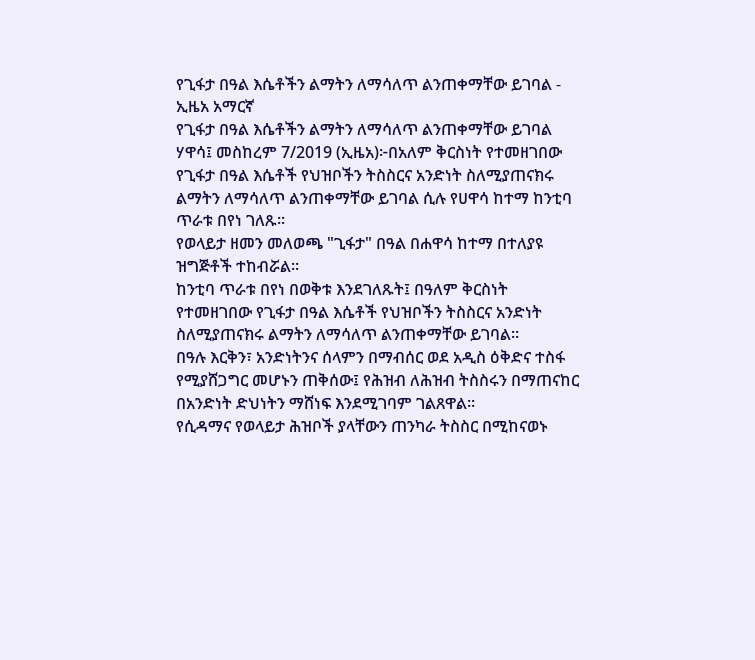የጊፋታ በዓል እሴቶችን ልማትን ለማሳለጥ ልንጠቀማቸው ይገባል - ኢዜአ አማርኛ
የጊፋታ በዓል እሴቶችን ልማትን ለማሳለጥ ልንጠቀማቸው ይገባል
ሃዋሳ፤ መስከረም 7/2019 (ኢዜአ)፦በአለም ቅርስነት የተመዘገበው የጊፋታ በዓል እሴቶች የህዝቦችን ትስስርና አንድነት ስለሚያጠናክሩ ልማትን ለማሳለጥ ልንጠቀማቸው ይገባል ሲሉ የሀዋሳ ከተማ ከንቲባ ጥራቱ በየነ ገለጹ።
የወላይታ ዘመን መለወጫ "ጊፋታ" በዓል በሐዋሳ ከተማ በተለያዩ ዝግጅቶች ተከብሯል።
ከንቲባ ጥራቱ በየነ በወቅቱ እንደገለጹት፤ በዓለም ቅርስነት የተመዘገበው የጊፋታ በዓል እሴቶች የህዝቦችን ትስስርና አንድነት ስለሚያጠናክሩ ልማትን ለማሳለጥ ልንጠቀማቸው ይገባል።
በዓሉ እርቅን፣ አንድነትንና ሰላምን በማብሰር ወደ አዲስ ዕቅድና ተስፋ የሚያሸጋግር መሆኑን ጠቅሰው፤ የሕዝብ ለሕዝብ ትስስሩን በማጠናከር በአንድነት ድህነትን ማሸነፍ እንደሚገባም ገልጸዋል።
የሲዳማና የወላይታ ሕዝቦች ያላቸውን ጠንካራ ትስስር በሚከናወኑ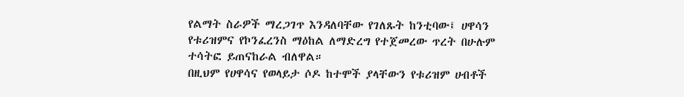የልማት ስራዎች ማረጋገጥ እንዳለባቸው የገለጹት ከንቲባው፤ ሀዋሳን የቱሪዝምና የኮንፈረንስ ማዕከል ለማድረግ የተጀመረው ጥረት በሁሉም ተሳትፎ ይጠናከራል ብለዋል።
በዚህም የሀዋሳና የወላይታ ሶዶ ከተሞች ያላቸውን የቱሪዝም ሀብቶች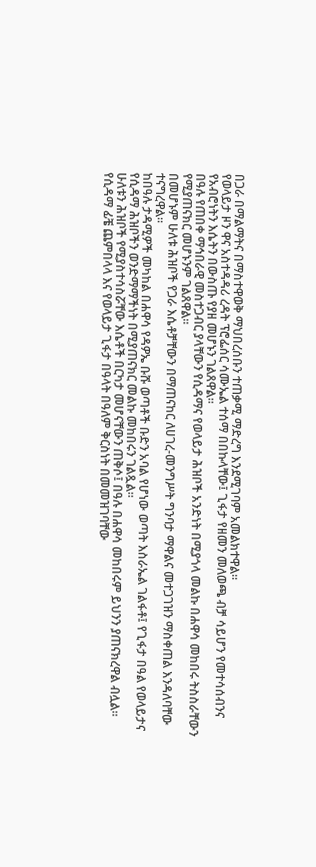በጋራ በማልማትና በማስተዋወቅ ማህበረሰቡን ተጠቃሚ ማድረግ እንደሚገባም አመልክተዋል።
የወላይታ ዞን ዋና አስተዳዳሪ ረዳት ፕሮፌሰር ሳሙኤል ተሰማ በበኩላቸው፤ ጊፋታ የዘመን መለወጫ ብቻ ሳይሆን የመተሳሰብንና የአብሮነትን እሴትን በውስጡ የያዘ መሆኑን ገልጸዋል።
በዓሉ የጠበቀ ማኅበራዊ መስተጋብር ያላቸውን የሲዳማና የወላይታ ሕዝቦች አንድነት በሚያጎላ መልኩ በሐዋሳ መከበሩ ትስስራቸውን የሚያጠናክር መሆኑንም ገልጸዋል።
በመሆኑም ሁለቱ ሕዝቦች የጋራ እሴቶቻቸውን በማጠናከር ለሀገረ-መንግሥት ግንባታ ማዋልና መተጋገዝን ማስቀጠል እንዳለባቸው ተናግረዋል።
ከበዓሉ ታዳሚዎች መካከል በሐዋሳ የዳዎኤ ቡሹ ወጣቶች ቡድን አባል የሆነው ወጣት እስራኤል ገልፋቶ፤ የጊፋታ በዓል የወላይታና የሲዳማ ሕዝቦችን ወንድማማችነት በሚያጠናክር መልኩ መከበሩን ገልጿል።
ሁለቱን ሕዝቦች የሚያስተሳስሯቸው እሴቶች በርካታ መሆናቸውን ጠቅሶ፤ በዓሉ በሐዋሳ መከበሩም ይህንን ያጠናክረዋል ብሏል።
የሲዳማ ፊቼ ጨምበላላ እና የወላይታ ጊፋታ በዓላት በዓለም ቅርስነት በመመዝገባቸው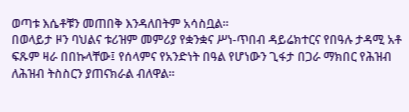ወጣቱ እሴቶቹን መጠበቅ እንዳለበትም አሳስቧል።
በወላይታ ዞን ባህልና ቱሪዝም መምሪያ የቋንቋና ሥነ-ጥበብ ዳይሬክተርና የበዓሉ ታዳሚ አቶ ፍጹም ዛራ በበኩላቸው፤ የሰላምና የአንድነት በዓል የሆነውን ጊፋታ በጋራ ማክበር የሕዝብ ለሕዝብ ትስስርን ያጠናክራል ብለዋል።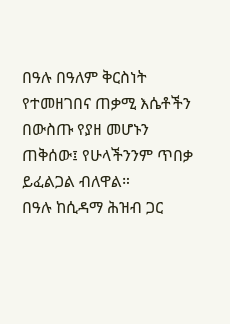በዓሉ በዓለም ቅርስነት የተመዘገበና ጠቃሚ እሴቶችን በውስጡ የያዘ መሆኑን ጠቅሰው፤ የሁላችንንም ጥበቃ ይፈልጋል ብለዋል።
በዓሉ ከሲዳማ ሕዝብ ጋር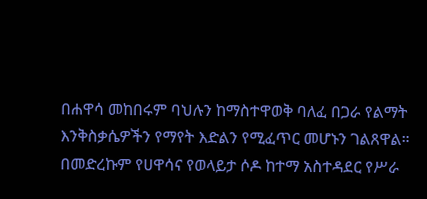በሐዋሳ መከበሩም ባህሉን ከማስተዋወቅ ባለፈ በጋራ የልማት እንቅስቃሴዎችን የማየት እድልን የሚፈጥር መሆኑን ገልጸዋል።
በመድረኩም የሀዋሳና የወላይታ ሶዶ ከተማ አስተዳደር የሥራ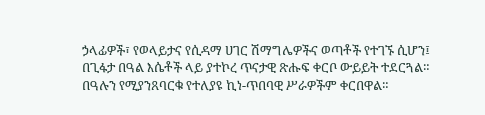ኃላፊዎች፣ የወላይታና የሲዳማ ሀገር ሽማግሌዎችና ወጣቶች የተገኙ ሲሆን፤ በጊፋታ በዓል እሴቶች ላይ ያተኮረ ጥናታዊ ጽሑፍ ቀርቦ ውይይት ተደርጓል።
በዓሉን የሚያንጸባርቁ የተለያዩ ኪነ-ጥበባዊ ሥራዎችም ቀርበዋል።